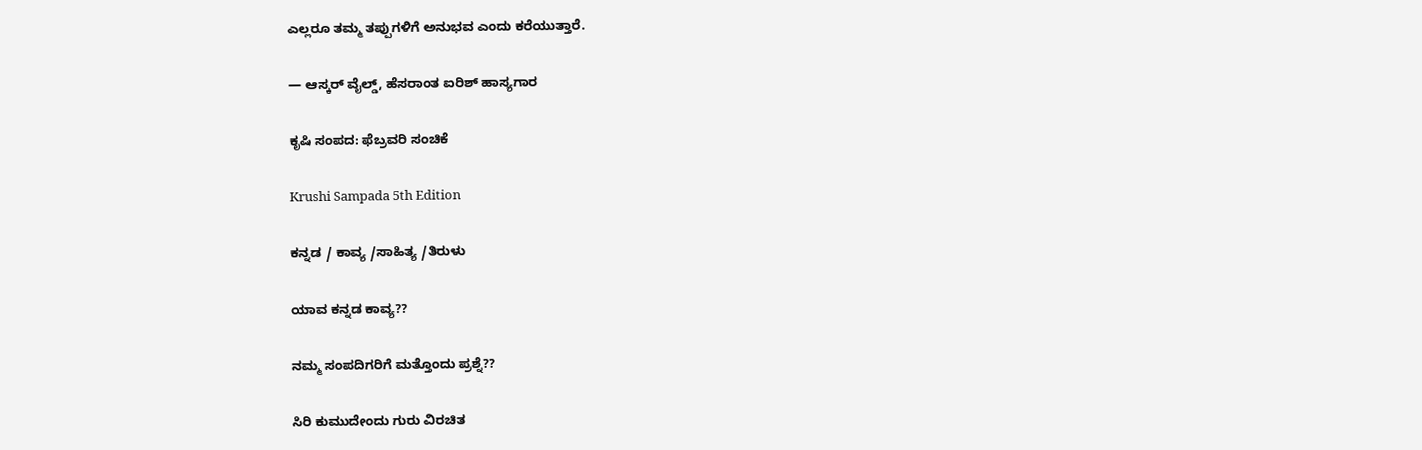ಎಲ್ಲರೂ ತಮ್ಮ ತಪ್ಪುಗಳಿಗೆ ಅನುಭವ ಎಂದು ಕರೆಯುತ್ತಾರೆ.

— ಆಸ್ಕರ್ ವೈಲ್ಡ್, ಹೆಸರಾಂತ ಐರಿಶ್ ಹಾಸ್ಯಗಾರ

ಕೃಷಿ ಸಂಪದ: ಫೆಬ್ರವರಿ ಸಂಚಿಕೆ

Krushi Sampada 5th Edition

ಕನ್ನಡ / ಕಾವ್ಯ /ಸಾಹಿತ್ಯ /ತಿರುಳು

ಯಾವ ಕನ್ನಡ ಕಾವ್ಯ??

ನಮ್ಮ ಸಂಪದಿಗರಿಗೆ ಮತ್ತೊಂದು ಪ್ರಶ್ನೆ??

ಸಿರಿ ಕುಮುದೇಂದು ಗುರು ವಿರಚಿತ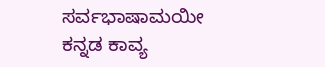ಸರ್ವಭಾಷಾಮಯೀ ಕನ್ನಡ ಕಾವ್ಯ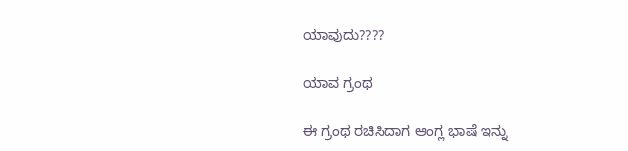ಯಾವುದು????

ಯಾವ ಗ್ರಂಥ

ಈ ಗ್ರಂಥ ರಚಿಸಿದಾಗ ಆಂಗ್ಲ ಭಾಷೆ ಇನ್ನು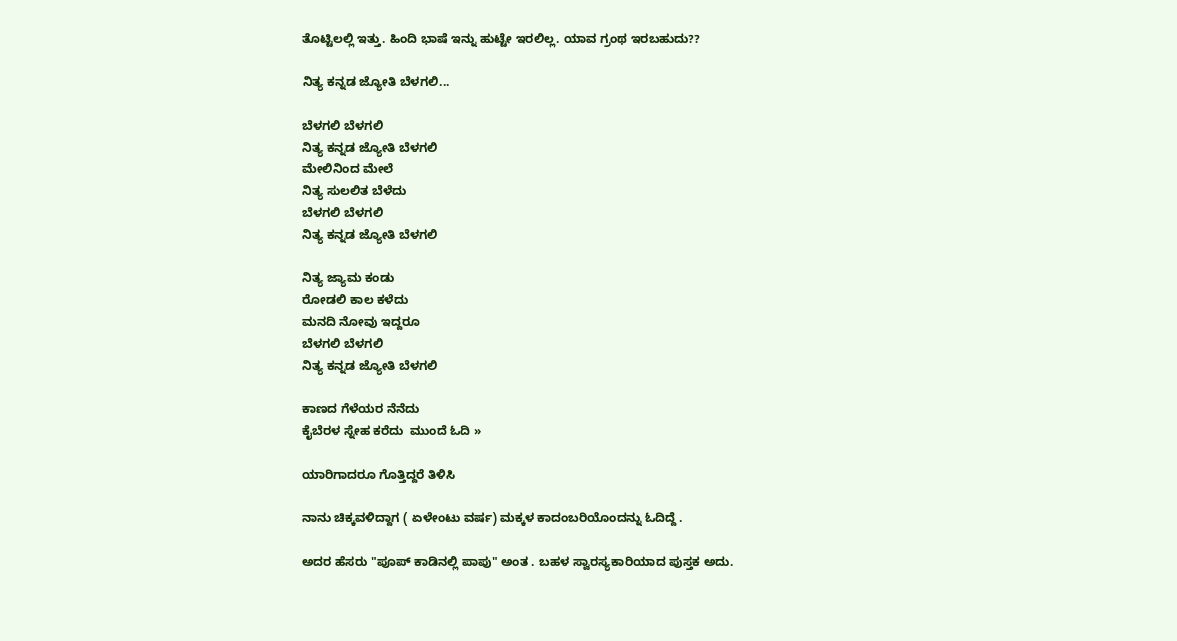ತೊಟ್ಟಿಲಲ್ಲಿ ಇತ್ತು. ಹಿಂದಿ ಭಾಷೆ ಇನ್ನು ಹುಟ್ಟೇ ಇರಲಿಲ್ಲ. ಯಾವ ಗ್ರಂಥ ಇರಬಹುದು??

ನಿತ್ಯ ಕನ್ನಡ ಜ್ಯೋತಿ ಬೆಳಗಲಿ...

ಬೆಳಗಲಿ ಬೆಳಗಲಿ
ನಿತ್ಯ ಕನ್ನಡ ಜ್ಯೋತಿ ಬೆಳಗಲಿ
ಮೇಲಿನಿಂದ ಮೇಲೆ
ನಿತ್ಯ ಸುಲಲಿತ ಬೆಳೆದು
ಬೆಳಗಲಿ ಬೆಳಗಲಿ
ನಿತ್ಯ ಕನ್ನಡ ಜ್ಯೋತಿ ಬೆಳಗಲಿ

ನಿತ್ಯ ಜ್ಯಾಮ ಕಂಡು
ರೋಡಲಿ ಕಾಲ ಕಳೆದು
ಮನದಿ ನೋವು ಇದ್ದರೂ
ಬೆಳಗಲಿ ಬೆಳಗಲಿ
ನಿತ್ಯ ಕನ್ನಡ ಜ್ಯೋತಿ ಬೆಳಗಲಿ

ಕಾಣದ ಗೆಳೆಯರ ನೆನೆದು
ಕೈಬೆರಳ ಸ್ನೇಹ ಕರೆದು  ಮುಂದೆ ಓದಿ »

ಯಾರಿಗಾದರೂ ಗೊತ್ತಿದ್ದರೆ ತಿಳಿಸಿ

ನಾನು ಚಿಕ್ಕವಳಿದ್ದಾಗ ( ಏಳೇಂಟು ವರ್ಷ) ಮಕ್ಕಳ ಕಾದಂಬರಿಯೊಂದನ್ನು ಓದಿದ್ದೆ .

ಅದರ ಹೆಸರು "ಪೂಪ್ ಕಾಡಿನಲ್ಲಿ ಪಾಪು" ಅಂತ . ಬಹಳ ಸ್ವಾರಸ್ಯಕಾರಿಯಾದ ಪುಸ್ತಕ ಅದು.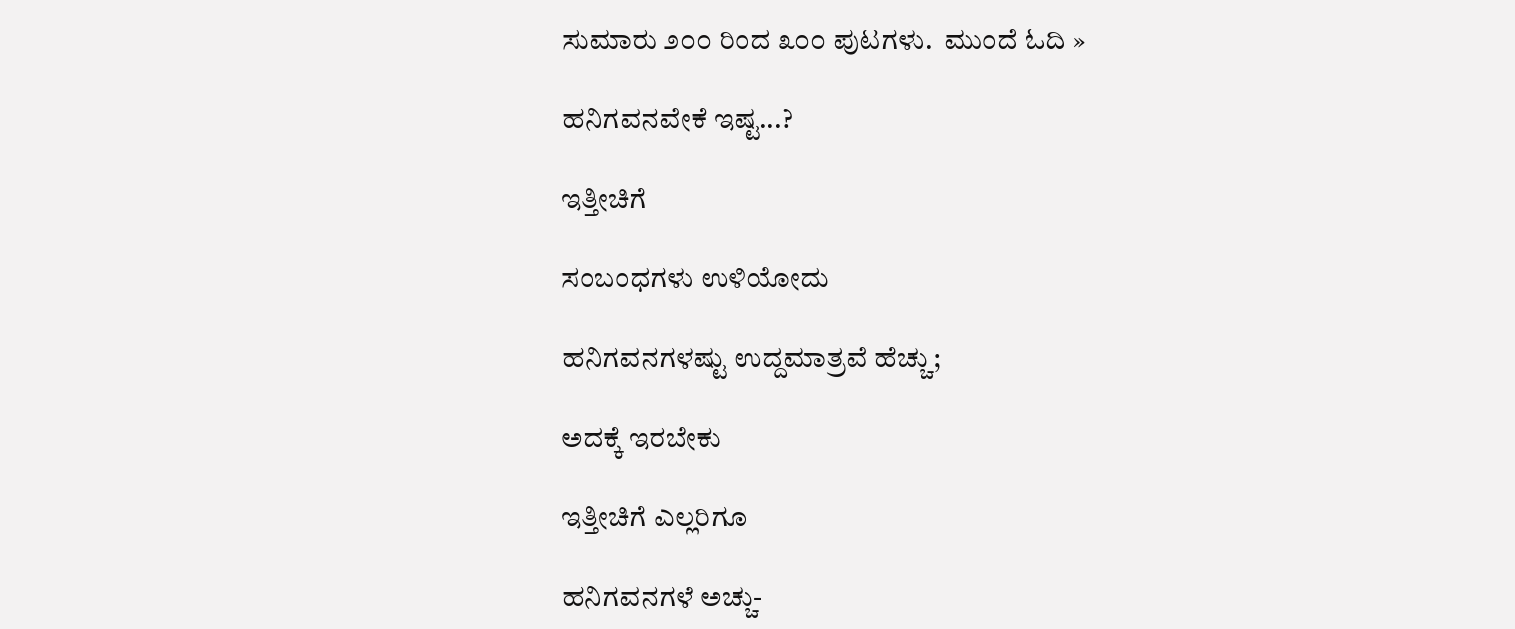ಸುಮಾರು ೨೦೦ ರಿಂದ ೩೦೦ ಪುಟಗಳು.  ಮುಂದೆ ಓದಿ »

ಹನಿಗವನವೇಕೆ ಇಷ್ಟ...?

ಇತ್ತೀಚಿಗೆ

ಸಂಬಂಧಗಳು ಉಳಿಯೋದು

ಹನಿಗವನಗಳಷ್ಟು ಉದ್ದಮಾತ್ರವೆ ಹೆಚ್ಚು;

ಅದಕ್ಕೆ ಇರಬೇಕು

ಇತ್ತೀಚಿಗೆ ಎಲ್ಲರಿಗೂ

ಹನಿಗವನಗಳೆ ಅಚ್ಚು-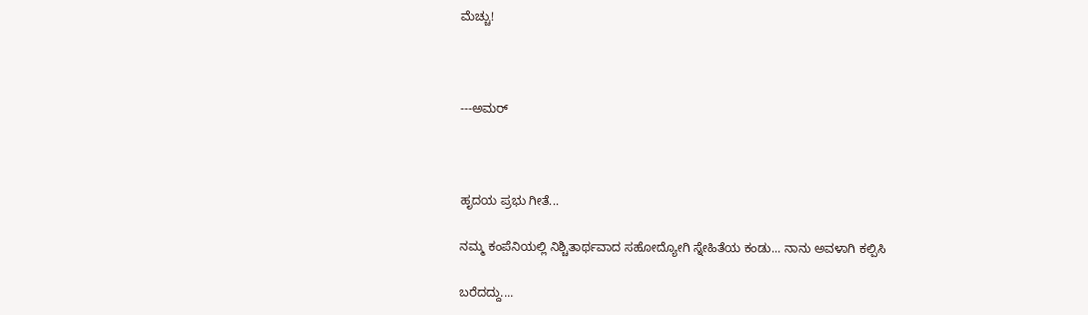ಮೆಚ್ಚು!



---ಅಮರ್



ಹೃದಯ ಪ್ರಭು ಗೀತೆ...

ನಮ್ಮ ಕಂಪೆನಿಯಲ್ಲಿ ನಿಶ್ಚಿತಾರ್ಥವಾದ ಸಹೋದ್ಯೋಗಿ ಸ್ನೇಹಿತೆಯ ಕಂಡು... ನಾನು ಅವಳಾಗಿ ಕಲ್ಪಿಸಿ

ಬರೆದದ್ದು....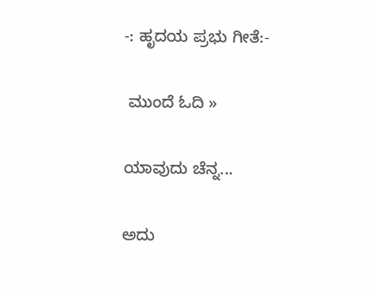-: ಹೃದಯ ಪ್ರಭು ಗೀತೆ:-

 ಮುಂದೆ ಓದಿ »

ಯಾವುದು ಚೆನ್ನ...

ಅದು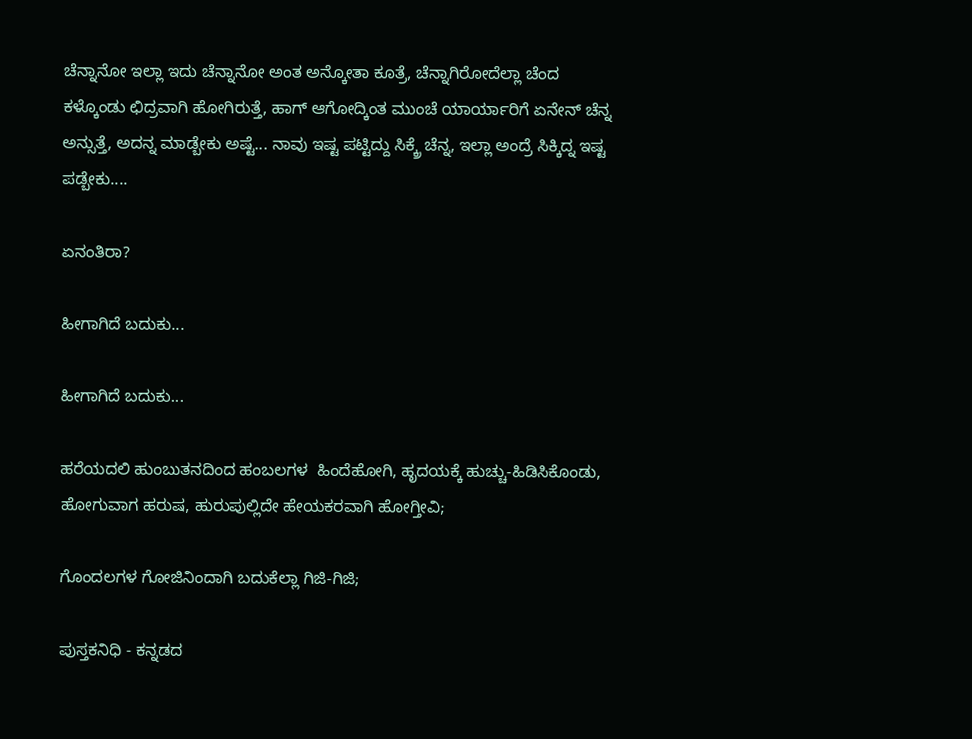ಚೆನ್ನಾನೋ ಇಲ್ಲಾ ಇದು ಚೆನ್ನಾನೋ ಅಂತ ಅನ್ಕೋತಾ ಕೂತ್ರೆ, ಚೆನ್ನಾಗಿರೋದೆಲ್ಲಾ ಚೆಂದ ಕಳ್ಕೊಂಡು ಛಿದ್ರವಾಗಿ ಹೋಗಿರುತ್ತೆ, ಹಾಗ್ ಆಗೋದ್ಕಿಂತ ಮುಂಚೆ ಯಾರ್ಯಾರಿಗೆ ಏನೇನ್ ಚೆನ್ನ ಅನ್ಸುತ್ತೆ, ಅದನ್ನ ಮಾಡ್ಬೇಕು ಅಷ್ಟೆ... ನಾವು ಇಷ್ಟ ಪಟ್ಟಿದ್ದು ಸಿಕ್ಕ್ರೆ ಚೆನ್ನ, ಇಲ್ಲಾ ಅಂದ್ರೆ ಸಿಕ್ಕಿದ್ನ ಇಷ್ಟ ಪಡ್ಬೇಕು....

ಏನಂತಿರಾ?

ಹೀಗಾಗಿದೆ ಬದುಕು...

ಹೀಗಾಗಿದೆ ಬದುಕು...

ಹರೆಯದಲಿ ಹುಂಬುತನದಿಂದ ಹಂಬಲಗಳ  ಹಿಂದೆಹೋಗಿ, ಹೃದಯಕ್ಕೆ ಹುಚ್ಚು-ಹಿಡಿಸಿಕೊಂಡು, ಹೋಗುವಾಗ ಹರುಷ, ಹುರುಪುಲ್ಲಿದೇ ಹೇಯಕರವಾಗಿ ಹೋಗ್ತೀವಿ;

ಗೊಂದಲಗಳ ಗೋಜಿನಿಂದಾಗಿ ಬದುಕೆಲ್ಲಾ ಗಿಜಿ-ಗಿಜಿ;

ಪುಸ್ತಕನಿಧಿ - ಕನ್ನಡದ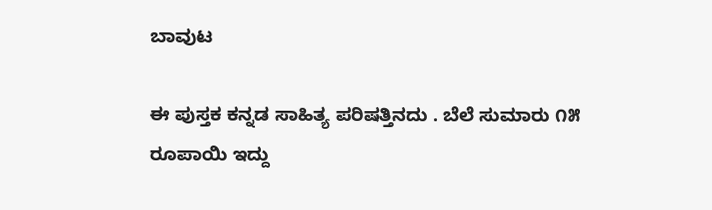ಬಾವುಟ

ಈ ಪುಸ್ತಕ ಕನ್ನಡ ಸಾಹಿತ್ಯ ಪರಿಷತ್ತಿನದು . ಬೆಲೆ ಸುಮಾರು ೧೫ ರೂಪಾಯಿ ಇದ್ದು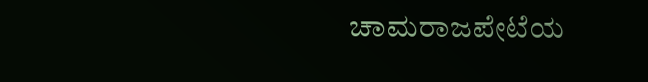ಚಾಮರಾಜಪೇಟೆಯ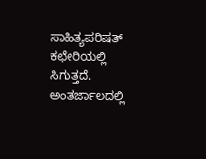ಸಾಹಿತ್ಯಪರಿಷತ್ ಕಛೇರಿಯಲ್ಲಿ ಸಿಗುತ್ತದೆ. ಅಂತರ್ಜಾಲದಲ್ಲಿ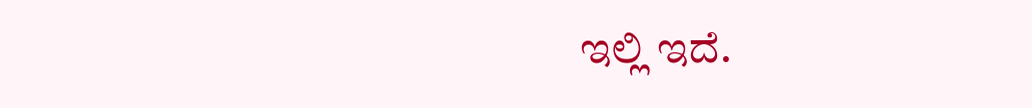ಇಲ್ಲಿ ಇದೆ.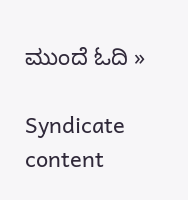ಮುಂದೆ ಓದಿ »

Syndicate content